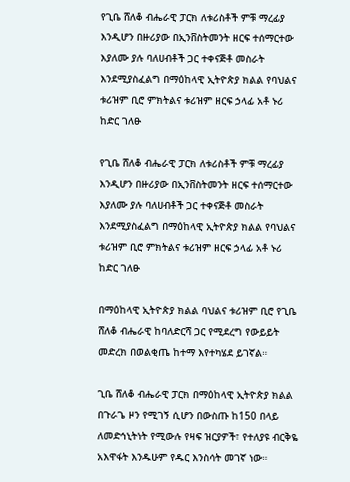የጊቤ ሸለቆ ብሔራዊ ፓርክ ለቱሪስቶች ምቹ ማረፊያ እንዲሆን በዙሪያው በኢንቨስትመንት ዘርፍ ተሰማርተው እያለሙ ያሉ ባለሀብቶች ጋር ተቀናጅቶ መስራት እንደሚያስፈልግ በማዕከላዊ ኢትዮጵያ ክልል የባህልና ቱሪዝም ቢሮ ምክትልና ቱሪዝም ዘርፍ ኃላፊ አቶ ኑሪ ከድር ገለፁ

የጊቤ ሸለቆ ብሔራዊ ፓርክ ለቱሪስቶች ምቹ ማረፊያ እንዲሆን በዙሪያው በኢንቨስትመንት ዘርፍ ተሰማርተው እያለሙ ያሉ ባለሀብቶች ጋር ተቀናጅቶ መስራት እንደሚያስፈልግ በማዕከላዊ ኢትዮጵያ ክልል የባህልና ቱሪዝም ቢሮ ምክትልና ቱሪዝም ዘርፍ ኃላፊ አቶ ኑሪ ከድር ገለፁ

በማዕከላዊ ኢትዮጵያ ክልል ባህልና ቱሪዝም ቢሮ የጊቤ ሸለቆ ብሔራዊ ከባለድርሻ ጋር የሚደረግ የውይይት መድረክ በወልቂጤ ከተማ እየተካሄደ ይገኛል።

ጊቤ ሸለቆ ብሔራዊ ፓርክ በማዕከላዊ ኢትዮጵያ ክልል በጉራጌ ዞን የሚገኝ ሲሆን በውስጡ ከ150 በላይ ለመድኅኒትነት የሚውሉ የዛፍ ዝርያዎች፣ የተለያዩ ብርቅዬ አእዋፋት እንዱሁም የዱር እንስሳት መገኛ ነው።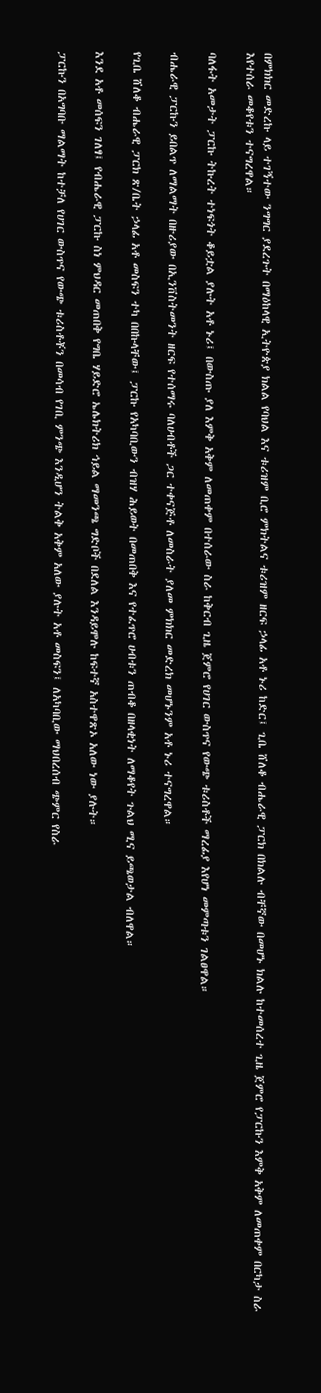በምክክር መድረኩ ላይ ተገኝተው ንግግር ያደረጉት በማዕከላዊ ኢትዮጵያ ክልል የባህል እና ቱሪዝም ቢሮ ምክትልና ቱሪዝም ዘርፍ ኃላፊ አቶ ኑሪ ከድር፤ ጊቤ ሸለቆ ብሔራዊ ፓርክ በክልሉ ብቸኛው በመሆኑ ክልሉ ከተመሰረተ ጊዜ ጀምሮ የፓርኩን እምቅ አቅም ለመጠቀም በርካታ ስራ እየተሰራ መቆየቱን ተናግረዋል።

ባለፋት አመታት ፓርኩ ትኩረት ተነፍጎት ቆይቷል ያሉት አቶ ኑሪ፤ በውስጡ ያለ እምቅ አቅም ለመጠቀም በተሰራው ስራ ከቅርብ ጊዜ ጀምሮ የሀገር ውስጥና የውጭ ቱሪስቶች ማረፊያ እየሆነ መምጣቱን ገልፀዋል።

ብሔራዊ ፓርኩን ይበልጥ ለማልማት በዙሪያው በኢንቨስትመንት ዘርፍ የተሰማሩ ባለሀብቶች ጋር ተቀናጅቶ ለመስራት ያለመ ምክክር መድረክ መሆኑንም አቶ ኑሪ ተናግረዋል።

የጊቤ ሸለቆ ብሔራዊ ፓርክ ጽ/ቤት ኃላፊ አቶ መስፍን ተካ በበኩላቸው፤ ፓርኩ የአካባቢውን ብዝሃ ሕይወት በመጠበቅ እና የተፈጥሮ ሀብቱን ጠብቆ በዘላቂነት ለማቆየት ጉልህ ሚና ይጫወታል ብለዋል።

እንደ አቶ መሰፍን ገለፃ፤ የብሔራዊ ፓርኩ ስነ ምህዳር መጠበቅ የግቤ ሃይድሮ ኤሌክትሪክ ኅይል ማመንጫ ግድቦች በደለል እንዳይሞሉ ከፍተኛ አስተዋጽኦ አለው ነው ያሉት።

ፓርኩን በአግባቡ ማልማት ከተቻለ የሀገር ውስጥና የውጭ ቱሪስቶቾን በመሳብ የገቢ ምንጭ እንዲሆን ትልቅ አቅም አለው ያሉት አቶ መስፍን፤ ለአካባቢው ማህበረሰብ ጭምር የስራ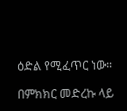ዕድል የሚፈጥር ነው።

በምክክር መድረኩ ላይ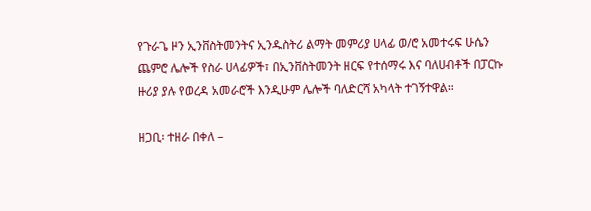የጉራጌ ዞን ኢንቨስትመንትና ኢንዱስትሪ ልማት መምሪያ ሀላፊ ወ/ሮ አመተሩፍ ሁሴን ጨምሮ ሌሎች የስራ ሀላፊዎች፣ በኢንቨስትመንት ዘርፍ የተሰማሩ እና ባለሀብቶች በፓርኩ ዙሪያ ያሉ የወረዳ አመራሮች እንዲሁም ሌሎች ባለድርሻ አካላት ተገኝተዋል።

ዘጋቢ፡ ተዘራ በቀለ –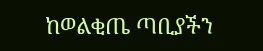ከወልቂጤ ጣቢያችን